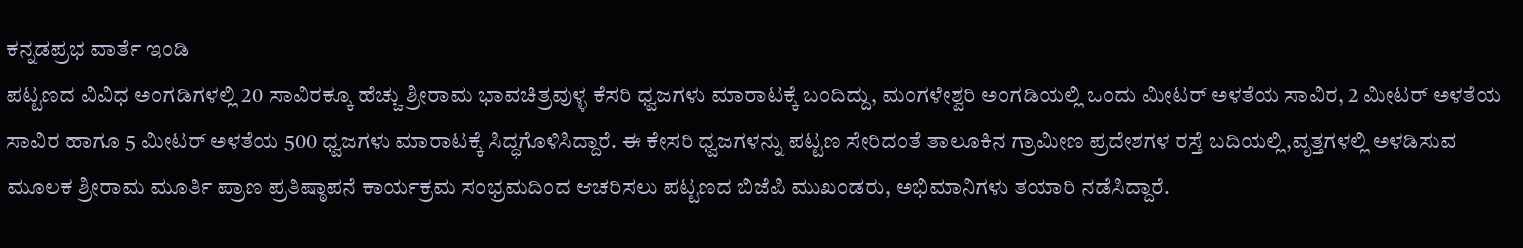ಕನ್ನಡಪ್ರಭ ವಾರ್ತೆ ಇಂಡಿ
ಪಟ್ಟಣದ ವಿವಿಧ ಅಂಗಡಿಗಳಲ್ಲಿ 20 ಸಾವಿರಕ್ಕೂ ಹೆಚ್ಚು ಶ್ರೀರಾಮ ಭಾವಚಿತ್ರವುಳ್ಳ ಕೆಸರಿ ಧ್ವಜಗಳು ಮಾರಾಟಕ್ಕೆ ಬಂದಿದ್ದು, ಮಂಗಳೇಶ್ವರಿ ಅಂಗಡಿಯಲ್ಲಿ ಒಂದು ಮೀಟರ್ ಅಳತೆಯ ಸಾವಿರ, 2 ಮೀಟರ್ ಅಳತೆಯ ಸಾವಿರ ಹಾಗೂ 5 ಮೀಟರ್ ಅಳತೆಯ 500 ಧ್ವಜಗಳು ಮಾರಾಟಕ್ಕೆ ಸಿದ್ಧಗೊಳಿಸಿದ್ದಾರೆ. ಈ ಕೇಸರಿ ಧ್ವಜಗಳನ್ನು ಪಟ್ಟಣ ಸೇರಿದಂತೆ ತಾಲೂಕಿನ ಗ್ರಾಮೀಣ ಪ್ರದೇಶಗಳ ರಸ್ತೆ ಬದಿಯಲ್ಲಿ,ವೃತ್ತಗಳಲ್ಲಿ ಅಳಡಿಸುವ ಮೂಲಕ ಶ್ರೀರಾಮ ಮೂರ್ತಿ ಪ್ರಾಣ ಪ್ರತಿಷ್ಠಾಪನೆ ಕಾರ್ಯಕ್ರಮ ಸಂಭ್ರಮದಿಂದ ಆಚರಿಸಲು ಪಟ್ಟಣದ ಬಿಜೆಪಿ ಮುಖಂಡರು, ಅಭಿಮಾನಿಗಳು ತಯಾರಿ ನಡೆಸಿದ್ದಾರೆ.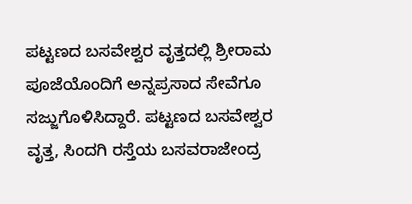ಪಟ್ಟಣದ ಬಸವೇಶ್ವರ ವೃತ್ತದಲ್ಲಿ ಶ್ರೀರಾಮ ಪೂಜೆಯೊಂದಿಗೆ ಅನ್ನಪ್ರಸಾದ ಸೇವೆಗೂ ಸಜ್ಜುಗೊಳಿಸಿದ್ದಾರೆ. ಪಟ್ಟಣದ ಬಸವೇಶ್ವರ ವೃತ್ತ, ಸಿಂದಗಿ ರಸ್ತೆಯ ಬಸವರಾಜೇಂದ್ರ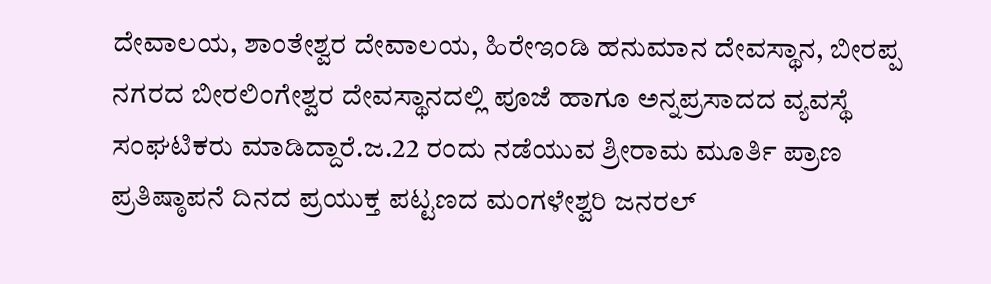ದೇವಾಲಯ, ಶಾಂತೇಶ್ವರ ದೇವಾಲಯ, ಹಿರೇಇಂಡಿ ಹನುಮಾನ ದೇವಸ್ಥಾನ, ಬೀರಪ್ಪ ನಗರದ ಬೀರಲಿಂಗೇಶ್ವರ ದೇವಸ್ಥಾನದಲ್ಲಿ ಪೂಜೆ ಹಾಗೂ ಅನ್ನಪ್ರಸಾದದ ವ್ಯವಸ್ಥೆ ಸಂಘಟಿಕರು ಮಾಡಿದ್ದಾರೆ.ಜ.22 ರಂದು ನಡೆಯುವ ಶ್ರೀರಾಮ ಮೂರ್ತಿ ಪ್ರಾಣ ಪ್ರತಿಷ್ಠಾಪನೆ ದಿನದ ಪ್ರಯುಕ್ತ ಪಟ್ಟಣದ ಮಂಗಳೇಶ್ವರಿ ಜನರಲ್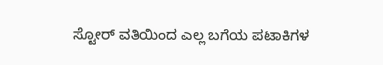ಸ್ಟೋರ್ ವತಿಯಿಂದ ಎಲ್ಲ ಬಗೆಯ ಪಟಾಕಿಗಳ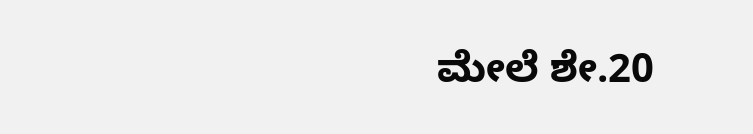ಮೇಲೆ ಶೇ.20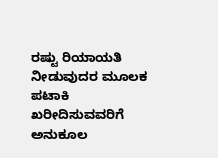ರಷ್ಟು ರಿಯಾಯತಿ ನೀಡುವುದರ ಮೂಲಕ ಪಟಾಕಿ ಖರೀದಿಸುವವರಿಗೆ ಅನುಕೂಲ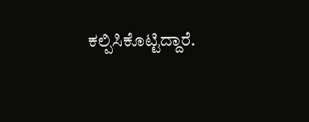ಕಲ್ಪಿಸಿಕೊಟ್ಟಿದ್ದಾರೆ.